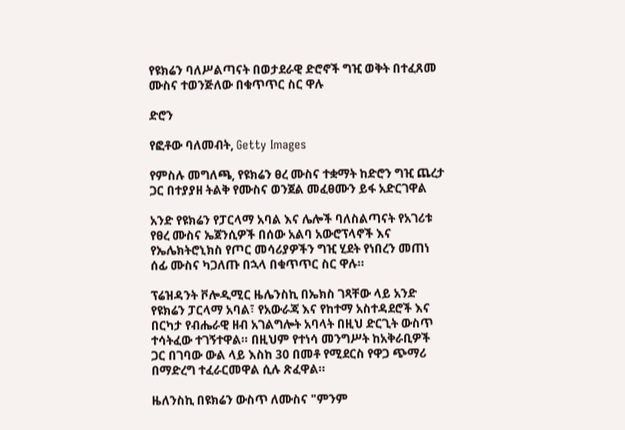የዩክሬን ባለሥልጣናት በወታደራዊ ድሮኖች ግዢ ወቅት በተፈጸመ ሙስና ተወንጅለው በቁጥጥር ስር ዋሉ

ድሮን

የፎቶው ባለመብት, Getty Images

የምስሉ መግለጫ, የዩክሬን ፀረ ሙስና ተቋማት ከድሮን ግዢ ጨረታ ጋር በተያያዘ ትልቅ የሙስና ወንጀል መፈፀሙን ይፋ አድርገዋል

አንድ የዩክሬን የፓርላማ አባል እና ሌሎች ባለስልጣናት የአገሪቱ የፀረ ሙስና ኤጀንሲዎች በሰው አልባ አውሮፕላኖች እና የኤሌክትሮኒክስ የጦር መሳሪያዎችን ግዢ ሂደት የነበረን መጠነ ሰፊ ሙስና ካጋለጡ በኋላ በቁጥጥር ስር ዋሉ።

ፕሬዝዳንት ቮሎዲሚር ዜሌንስኪ በኤክስ ገጻቸው ላይ አንድ የዩክሬን ፓርላማ አባል፣ የአውራጃ እና የከተማ አስተዳደሮች እና በርካታ የብሔራዊ ዘብ አገልግሎት አባላት በዚህ ድርጊት ውስጥ ተሳትፈው ተገኝተዋል። በዚህም የተነሳ መንግሥት ከአቅራቢዎች ጋር በገባው ውል ላይ እስከ 30 በመቶ የሚደርስ የዋጋ ጭማሪ በማድረግ ተፈራርመዋል ሲሉ ጽፈዋል።

ዜለንስኪ በዩክሬን ውስጥ ለሙስና "ምንም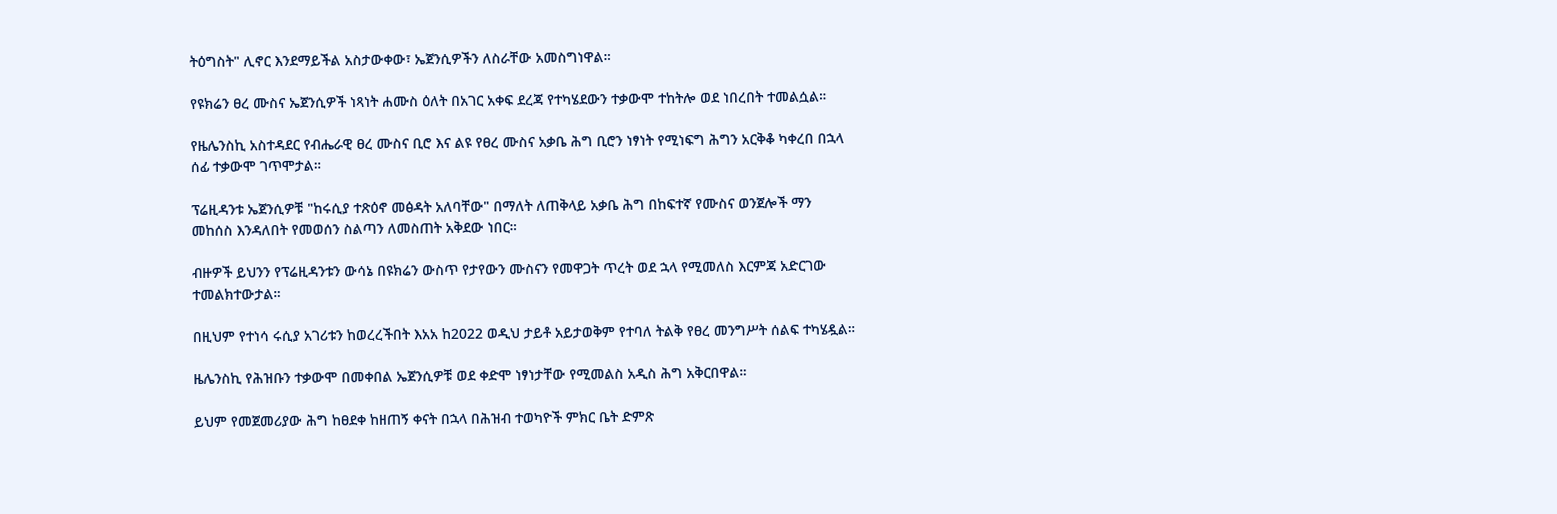ትዕግስት" ሊኖር እንደማይችል አስታውቀው፣ ኤጀንሲዎችን ለስራቸው አመስግነዋል።

የዩክሬን ፀረ ሙስና ኤጀንሲዎች ነጻነት ሐሙስ ዕለት በአገር አቀፍ ደረጃ የተካሄደውን ተቃውሞ ተከትሎ ወደ ነበረበት ተመልሷል።

የዜሌንስኪ አስተዳደር የብሔራዊ ፀረ ሙስና ቢሮ እና ልዩ የፀረ ሙስና አቃቤ ሕግ ቢሮን ነፃነት የሚነፍግ ሕግን አርቅቆ ካቀረበ በኋላ ሰፊ ተቃውሞ ገጥሞታል።

ፕሬዚዳንቱ ኤጀንሲዎቹ "ከሩሲያ ተጽዕኖ መፅዳት አለባቸው" በማለት ለጠቅላይ አቃቤ ሕግ በከፍተኛ የሙስና ወንጀሎች ማን መከሰስ እንዳለበት የመወሰን ስልጣን ለመስጠት አቅደው ነበር።

ብዙዎች ይህንን የፕሬዚዳንቱን ውሳኔ በዩክሬን ውስጥ የታየውን ሙስናን የመዋጋት ጥረት ወደ ኋላ የሚመለስ እርምጃ አድርገው ተመልክተውታል።

በዚህም የተነሳ ሩሲያ አገሪቱን ከወረረችበት እአአ ከ2022 ወዲህ ታይቶ አይታወቅም የተባለ ትልቅ የፀረ መንግሥት ሰልፍ ተካሄዷል።

ዜሌንስኪ የሕዝቡን ተቃውሞ በመቀበል ኤጀንሲዎቹ ወደ ቀድሞ ነፃነታቸው የሚመልስ አዲስ ሕግ አቅርበዋል።

ይህም የመጀመሪያው ሕግ ከፀደቀ ከዘጠኝ ቀናት በኋላ በሕዝብ ተወካዮች ምክር ቤት ድምጽ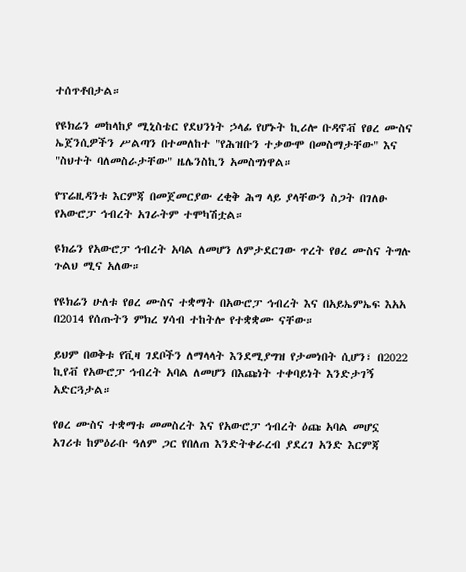ተሰጥቶበታል።

የዩክሬን መከላከያ ሚኒስቴር የደህንነት ኃላፊ የሆኑት ኪሪሎ ቡዳኖቭ የፀረ ሙስና ኤጀንሲዎችን ሥልጣን በተመለከተ "የሕዝቡን ተቃውሞ በመስማታቸው" እና "ስህተት ባለመስራታቸው" ዜሌንስኪን አመስግነዋል።

የፕሬዚዳንቱ እርምጃ በመጀመርያው ረቂቅ ሕግ ላይ ያላቸውን ስጋት በገለፁ የአውሮፓ ኅብረት አገራትም ተሞካሽቷል።

ዩክሬን የአውሮፓ ኅብረት አባል ለመሆን ለምታደርገው ጥረት የፀረ ሙስና ትግሉ ጉልህ ሚና አለው።

የዩክሬን ሁለቱ የፀረ ሙስና ተቋማት በአውሮፓ ኅብረት እና በአይኤምኤፍ እአአ በ2014 የሰጡትን ምክረ ሃሳብ ተከትሎ የተቋቋሙ ናቸው።

ይህም በወቅቱ የቪዛ ገደቦችን ለማላላት እንደሚያግዝ የታመነበት ሲሆን፣ በ2022 ኪየቭ የአውሮፓ ኅብረት አባል ለመሆን በእጩነት ተቀባይነት እንድታገኝ አድርጓታል።

የፀረ ሙስና ተቋማቱ መመስረት እና የአውሮፓ ኅብረት ዕጩ አባል መሆኗ አገሪቱ ከምዕራቡ ዓለም ጋር የበለጠ እንድትቀራረብ ያደረገ አንድ እርምጃ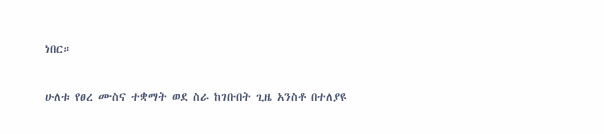ነበር።

ሁለቱ የፀረ ሙስና ተቋማት ወደ ስራ ከገቡበት ጊዜ አንስቶ በተለያዩ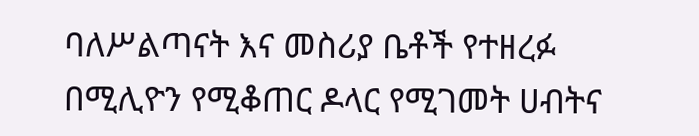ባለሥልጣናት እና መስሪያ ቤቶች የተዘረፉ በሚሊዮን የሚቆጠር ዶላር የሚገመት ሀብትና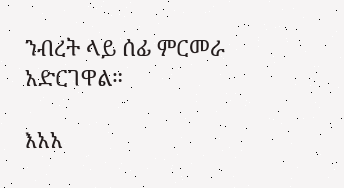ንብረት ላይ ሰፊ ምርመራ አድርገዋል።

እአአ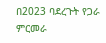በ2023 ባደረጉት የጋራ ምርመራ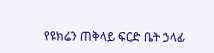የዩክሬን ጠቅላይ ፍርድ ቤት ኃላፊ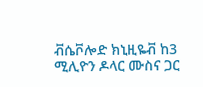ቭሴቮሎድ ክኒዚዬቭ ከ3 ሚሊዮን ዶላር ሙስና ጋር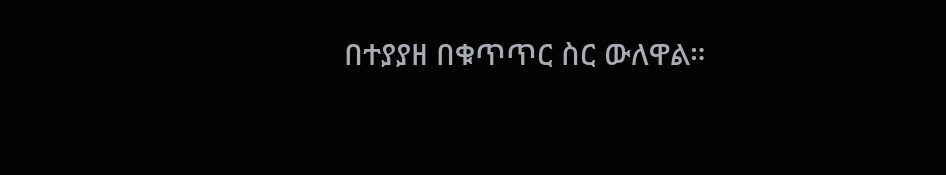በተያያዘ በቁጥጥር ስር ውለዋል።